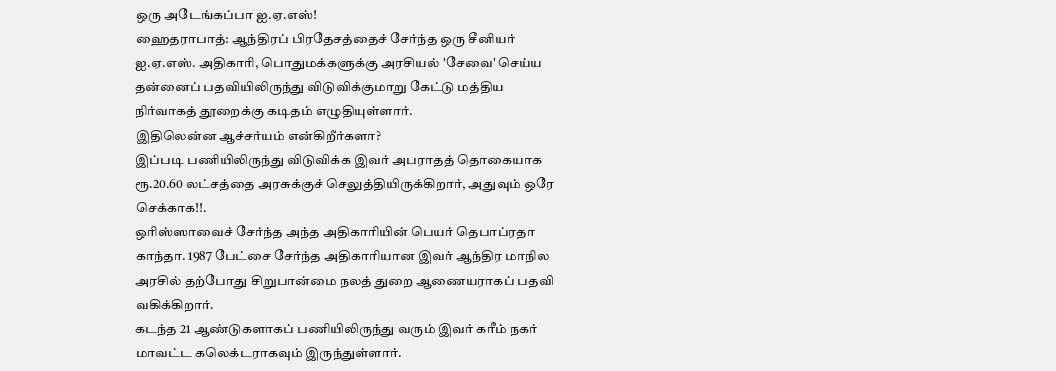ஒரு அடேங்கப்பா ஐ.ஏ.எஸ்!
ஹைதராபாத்: ஆந்திரப் பிரதேசத்தைச் சேர்ந்த ஒரு சீனியர் ஐ.ஏ.எஸ். அதிகாரி, பொதுமக்களுக்கு அரசியல் 'சேவை' செய்ய தன்னைப் பதவியிலிருந்து விடுவிக்குமாறு கேட்டு மத்திய நிர்வாகத் தூறைக்கு கடிதம் எழுதியுள்ளார்.
இதிலென்ன ஆச்சர்யம் என்கிறீர்களா?
இப்படி பணியிலிருந்து விடுவிக்க இவர் அபராதத் தொகையாக ரூ.20.60 லட்சத்தை அரசுக்குச் செலுத்தியிருக்கிறார், அதுவும் ஒரே செக்காக!!.
ஒரிஸ்ஸாவைச் சேர்ந்த அந்த அதிகாரியின் பெயர் தெபாப்ரதா காந்தா. 1987 பேட்சை சேர்ந்த அதிகாரியான இவர் ஆந்திர மாநில அரசில் தற்போது சிறுபான்மை நலத் துறை ஆணையராகப் பதவி வகிக்கிறார்.
கடந்த 21 ஆண்டுகளாகப் பணியிலிருந்து வரும் இவர் கரீம் நகர் மாவட்ட கலெக்டராகவும் இருந்துள்ளார்.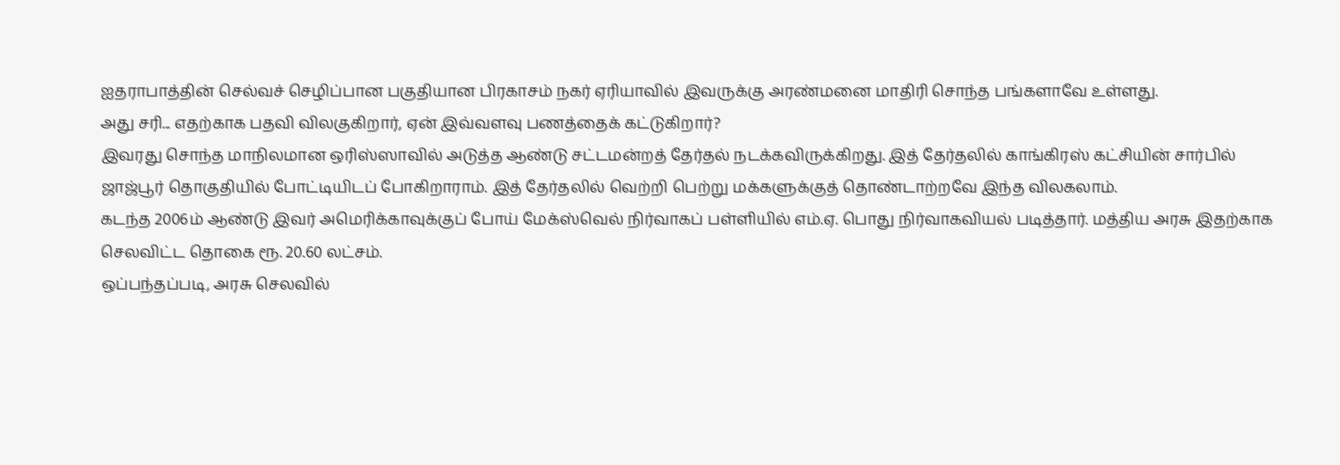ஐதராபாத்தின் செல்வச் செழிப்பான பகுதியான பிரகாசம் நகர் ஏரியாவில் இவருக்கு அரண்மனை மாதிரி சொந்த பங்களாவே உள்ளது.
அது சரி... எதற்காக பதவி விலகுகிறார், ஏன் இவ்வளவு பணத்தைக் கட்டுகிறார்?
இவரது சொந்த மாநிலமான ஒரிஸ்ஸாவில் அடுத்த ஆண்டு சட்டமன்றத் தேர்தல் நடக்கவிருக்கிறது. இத் தேர்தலில் காங்கிரஸ் கட்சியின் சார்பில் ஜாஜ்பூர் தொகுதியில் போட்டியிடப் போகிறாராம். இத் தேர்தலில் வெற்றி பெற்று மக்களுக்குத் தொண்டாற்றவே இந்த விலகலாம்.
கடந்த 2006ம் ஆண்டு இவர் அமெரிக்காவுக்குப் போய் மேக்ஸ்வெல் நிர்வாகப் பள்ளியில் எம்.ஏ. பொது நிர்வாகவியல் படித்தார். மத்திய அரசு இதற்காக செலவிட்ட தொகை ரூ. 20.60 லட்சம்.
ஒப்பந்தப்படி, அரசு செலவில்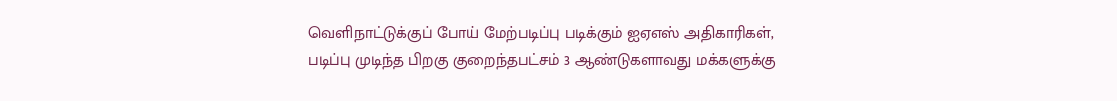வெளிநாட்டுக்குப் போய் மேற்படிப்பு படிக்கும் ஐஏஎஸ் அதிகாரிகள், படிப்பு முடிந்த பிறகு குறைந்தபட்சம் 3 ஆண்டுகளாவது மக்களுக்கு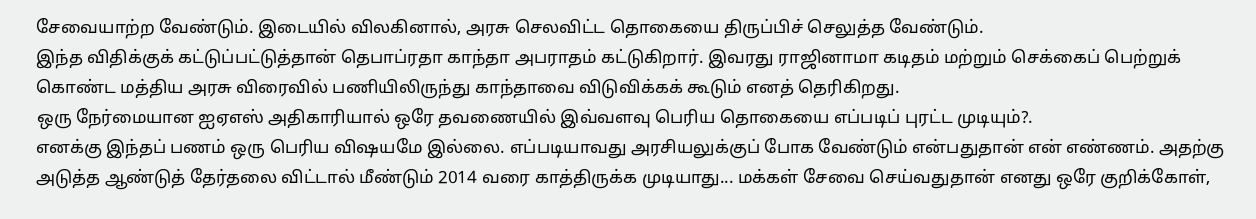சேவையாற்ற வேண்டும். இடையில் விலகினால், அரசு செலவிட்ட தொகையை திருப்பிச் செலுத்த வேண்டும்.
இந்த விதிக்குக் கட்டுப்பட்டுத்தான் தெபாப்ரதா காந்தா அபராதம் கட்டுகிறார். இவரது ராஜினாமா கடிதம் மற்றும் செக்கைப் பெற்றுக் கொண்ட மத்திய அரசு விரைவில் பணியிலிருந்து காந்தாவை விடுவிக்கக் கூடும் எனத் தெரிகிறது.
ஒரு நேர்மையான ஐஏஎஸ் அதிகாரியால் ஒரே தவணையில் இவ்வளவு பெரிய தொகையை எப்படிப் புரட்ட முடியும்?.
எனக்கு இந்தப் பணம் ஒரு பெரிய விஷயமே இல்லை. எப்படியாவது அரசியலுக்குப் போக வேண்டும் என்பதுதான் என் எண்ணம். அதற்கு அடுத்த ஆண்டுத் தேர்தலை விட்டால் மீண்டும் 2014 வரை காத்திருக்க முடியாது... மக்கள் சேவை செய்வதுதான் எனது ஒரே குறிக்கோள்,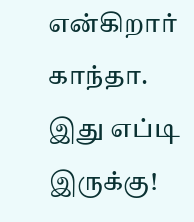என்கிறார் காந்தா.
இது எப்டி இருக்கு!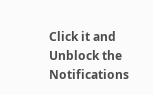Click it and Unblock the Notifications